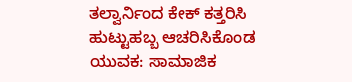ತಲ್ವಾರ್ನಿಂದ ಕೇಕ್ ಕತ್ತರಿಸಿ ಹುಟ್ಟುಹಬ್ಬ ಆಚರಿಸಿಕೊಂಡ ಯುವಕ: ಸಾಮಾಜಿಕ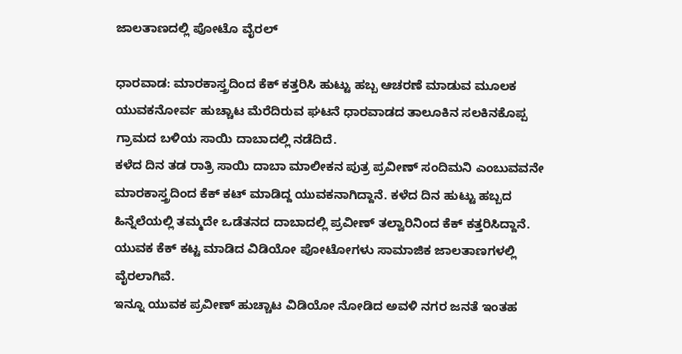ಜಾಲತಾಣದಲ್ಲಿ ಪೋಟೊ ವೈರಲ್

ಧಾರವಾಡ: ಮಾರಕಾಸ್ತ್ರದಿಂದ ಕೆಕ್ ಕತ್ತರಿಸಿ ಹುಟ್ಟು ಹಬ್ಬ ಆಚರಣೆ ಮಾಡುವ ಮೂಲಕ ಯುವಕನೋರ್ವ ಹುಚ್ಚಾಟ ಮೆರೆದಿರುವ ಘಟನೆ ಧಾರವಾಡದ ತಾಲೂಕಿನ ಸಲಕಿನಕೊಪ್ಪ ಗ್ರಾಮದ ಬಳಿಯ ಸಾಯಿ ದಾಬಾದಲ್ಲಿ ನಡೆದಿದೆ.
ಕಳೆದ ದಿನ ತಡ ರಾತ್ರಿ ಸಾಯಿ ದಾಬಾ ಮಾಲೀಕನ ಪುತ್ರ ಪ್ರವೀಣ್ ಸಂದಿಮನಿ ಎಂಬುವವನೇ ಮಾರಕಾಸ್ತ್ರದಿಂದ ಕೆಕ್ ಕಟ್ ಮಾಡಿದ್ದ ಯುವಕನಾಗಿದ್ದಾನೆ. ಕಳೆದ ದಿನ ಹುಟ್ಟು ಹಬ್ಬದ ಹಿನ್ನೆಲೆಯಲ್ಲಿ ತಮ್ಮದೇ ಒಡೆತನದ ದಾಬಾದಲ್ಲಿ ಪ್ರವೀಣ್ ತಲ್ವಾರಿನಿಂದ ಕೆಕ್ ಕತ್ತರಿಸಿದ್ದಾನೆ. ಯುವಕ ಕೆಕ್ ಕಟ್ಟ ಮಾಡಿದ ವಿಡಿಯೋ ಪೋಟೋಗಳು ಸಾಮಾಜಿಕ ಜಾಲತಾಣಗಳಲ್ಲಿ ವೈರಲಾಗಿವೆ.
ಇನ್ನೂ ಯುವಕ ಪ್ರವೀಣ್ ಹುಚ್ಚಾಟ ವಿಡಿಯೋ ನೋಡಿದ ಅವಳಿ ನಗರ ಜನತೆ ಇಂತಹ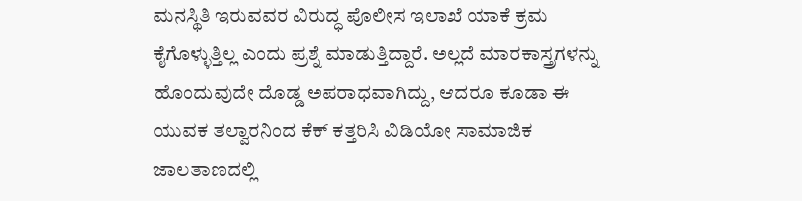ಮನಸ್ಥಿತಿ ಇರುವವರ ವಿರುದ್ಧ ಪೊಲೀಸ ಇಲಾಖೆ ಯಾಕೆ ಕ್ರಮ ಕೈಗೊಳ್ಳುತ್ತಿಲ್ಲ ಎಂದು ಪ್ರಶ್ನೆ ಮಾಡುತ್ತಿದ್ದಾರೆ. ಅಲ್ಲದೆ ಮಾರಕಾಸ್ತ್ರಗಳನ್ನು ಹೊಂದುವುದೇ ದೊಡ್ಡ ಅಪರಾಧವಾಗಿದ್ದು, ಆದರೂ ಕೂಡಾ ಈ ಯುವಕ ತಲ್ವಾರನಿಂದ ಕೆಕ್ ಕತ್ತರಿಸಿ ವಿಡಿಯೋ ಸಾಮಾಜಿಕ ಜಾಲತಾಣದಲ್ಲಿ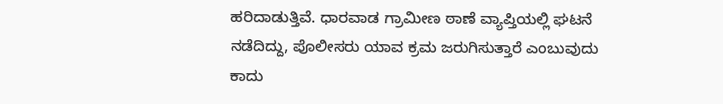ಹರಿದಾಡುತ್ತಿವೆ. ಧಾರವಾಡ ಗ್ರಾಮೀಣ ಠಾಣೆ ವ್ಯಾಪ್ತಿಯಲ್ಲಿ ಘಟನೆ ನಡೆದಿದ್ದು, ಪೊಲೀಸರು ಯಾವ ಕ್ರಮ ಜರುಗಿಸುತ್ತಾರೆ ಎಂಬುವುದು ಕಾದು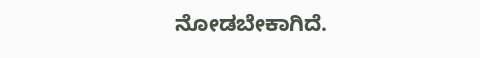ನೋಡಬೇಕಾಗಿದೆ.